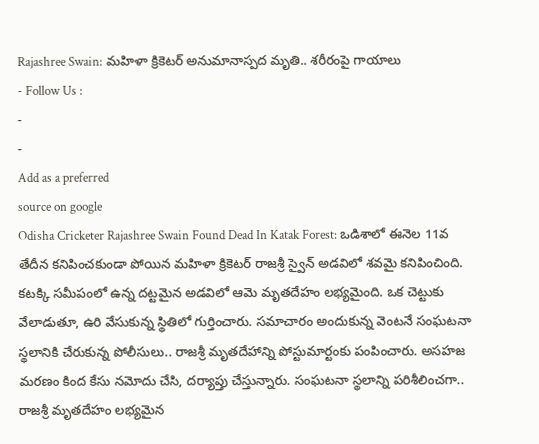Rajashree Swain: మహిళా క్రికెటర్ అనుమానాస్పద మృతి.. శరీరంపై గాయాలు
- Follow Us :
-
-
Add as a preferred
source on google
Odisha Cricketer Rajashree Swain Found Dead In Katak Forest: ఒడిశాలో ఈనెల 11వ తేదీన కనిపించకుండా పోయిన మహిళా క్రికెటర్ రాజశ్రీ స్వైన్ అడవిలో శవమై కనిపించింది. కటక్కి సమీపంలో ఉన్న దట్టమైన అడవిలో ఆమె మృతదేహం లభ్యమైంది. ఒక చెట్టుకు వేలాడుతూ, ఉరి వేసుకున్న స్థితిలో గుర్తించారు. సమాచారం అందుకున్న వెంటనే సంఘటనా స్థలానికి చేరుకున్న పోలీసులు.. రాజశ్రీ మృతదేహాన్ని పోస్టుమార్టంకు పంపించారు. అసహజ మరణం కింద కేసు నమోదు చేసి, దర్యాప్తు చేస్తున్నారు. సంఘటనా స్థలాన్ని పరిశీలించగా.. రాజశ్రీ మృతదేహం లభ్యమైన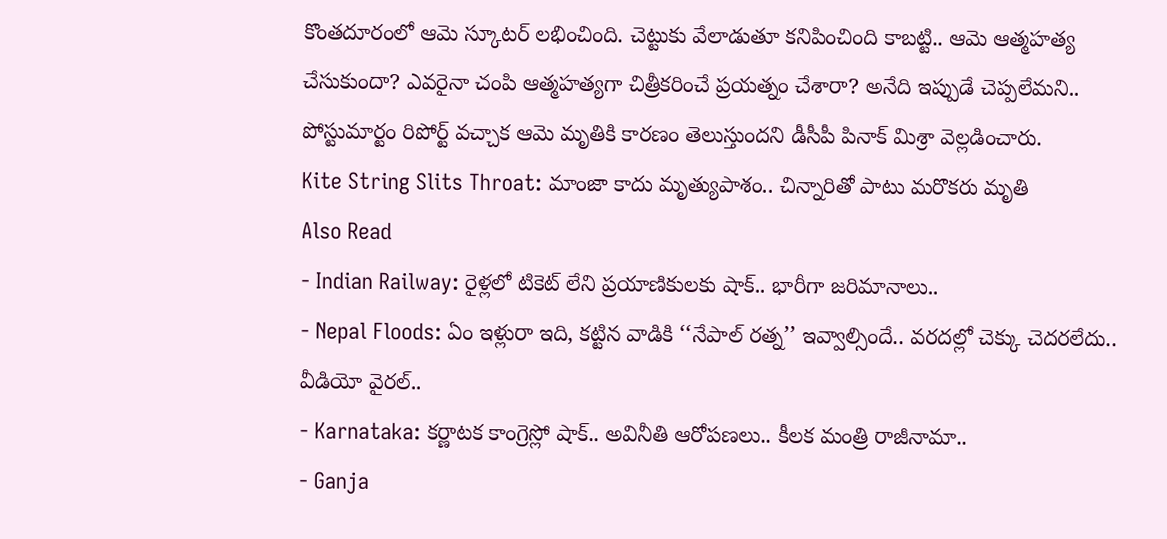కొంతదూరంలో ఆమె స్కూటర్ లభించింది. చెట్టుకు వేలాడుతూ కనిపించింది కాబట్టి.. ఆమె ఆత్మహత్య చేసుకుందా? ఎవరైనా చంపి ఆత్మహత్యగా చిత్రీకరించే ప్రయత్నం చేశారా? అనేది ఇప్పుడే చెప్పలేమని.. పోస్టుమార్టం రిపోర్ట్ వచ్చాక ఆమె మృతికి కారణం తెలుస్తుందని డీసీపీ పినాక్ మిశ్రా వెల్లడించారు.
Kite String Slits Throat: మాంజా కాదు మృత్యుపాశం.. చిన్నారితో పాటు మరొకరు మృతి
Also Read
- Indian Railway: రైళ్లలో టికెట్ లేని ప్రయాణికులకు షాక్.. భారీగా జరిమానాలు..
- Nepal Floods: ఏం ఇళ్లురా ఇది, కట్టిన వాడికి ‘‘నేపాల్ రత్న’’ ఇవ్వాల్సిందే.. వరదల్లో చెక్కు చెదరలేదు.. వీడియో వైరల్..
- Karnataka: కర్ణాటక కాంగ్రెస్లో షాక్.. అవినీతి ఆరోపణలు.. కీలక మంత్రి రాజీనామా..
- Ganja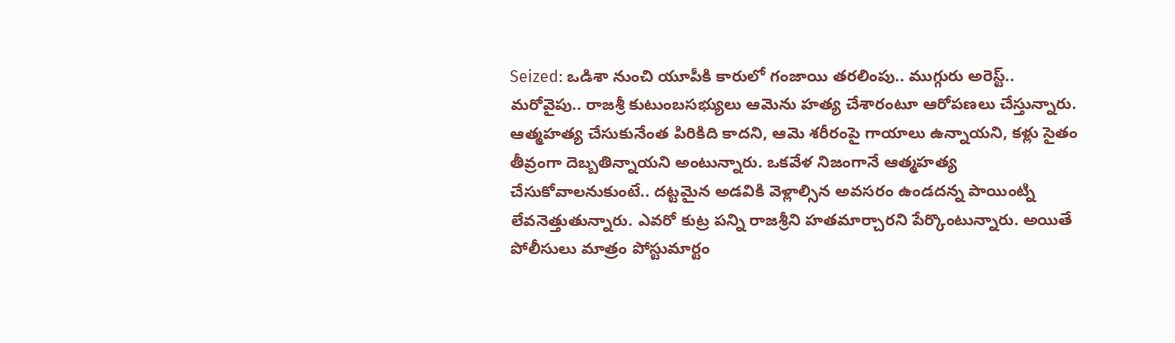Seized: ఒడిశా నుంచి యూపీకి కారులో గంజాయి తరలింపు.. ముగ్గురు అరెస్ట్..
మరోవైపు.. రాజశ్రీ కుటుంబసభ్యులు ఆమెను హత్య చేశారంటూ ఆరోపణలు చేస్తున్నారు. ఆత్మహత్య చేసుకునేంత పిరికిది కాదని, ఆమె శరీరంపై గాయాలు ఉన్నాయని, కళ్లు సైతం తీవ్రంగా దెబ్బతిన్నాయని అంటున్నారు. ఒకవేళ నిజంగానే ఆత్మహత్య చేసుకోవాలనుకుంటే.. దట్టమైన అడవికి వెళ్లాల్సిన అవసరం ఉండదన్న పాయింట్ని లేవనెత్తుతున్నారు. ఎవరో కుట్ర పన్ని రాజశ్రీని హతమార్చారని పేర్కొంటున్నారు. అయితే పోలీసులు మాత్రం పోస్టుమార్టం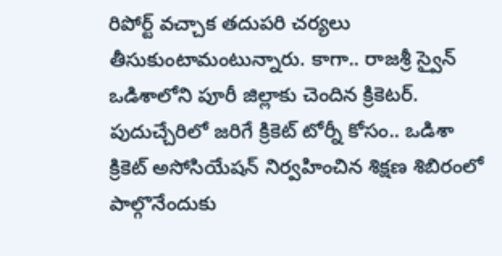రిపోర్ట్ వచ్చాక తదుపరి చర్యలు తీసుకుంటామంటున్నారు. కాగా.. రాజశ్రీ స్వైన్ ఒడిశాలోని పూరీ జిల్లాకు చెందిన క్రికెటర్. పుదుచ్చేరిలో జరిగే క్రికెట్ టోర్నీ కోసం.. ఒడిశా క్రికెట్ అసోసియేషన్ నిర్వహించిన శిక్షణ శిబిరంలో పాల్గొనేందుకు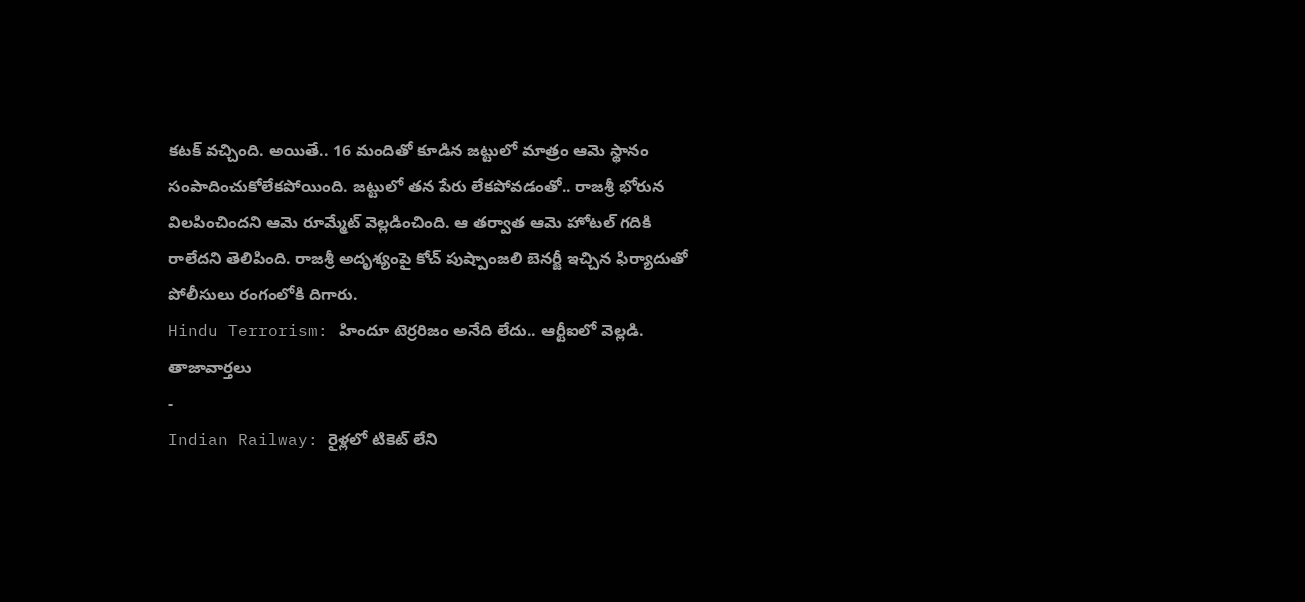కటక్ వచ్చింది. అయితే.. 16 మందితో కూడిన జట్టులో మాత్రం ఆమె స్థానం సంపాదించుకోలేకపోయింది. జట్టులో తన పేరు లేకపోవడంతో.. రాజశ్రీ భోరున విలపించిందని ఆమె రూమ్మేట్ వెల్లడించింది. ఆ తర్వాత ఆమె హోటల్ గదికి రాలేదని తెలిపింది. రాజశ్రీ అదృశ్యంపై కోచ్ పుష్పాంజలి బెనర్జీ ఇచ్చిన ఫిర్యాదుతో పోలీసులు రంగంలోకి దిగారు.
Hindu Terrorism: హిందూ టెర్రరిజం అనేది లేదు.. ఆర్టీఐలో వెల్లడి.
తాజావార్తలు
-
Indian Railway: రైళ్లలో టికెట్ లేని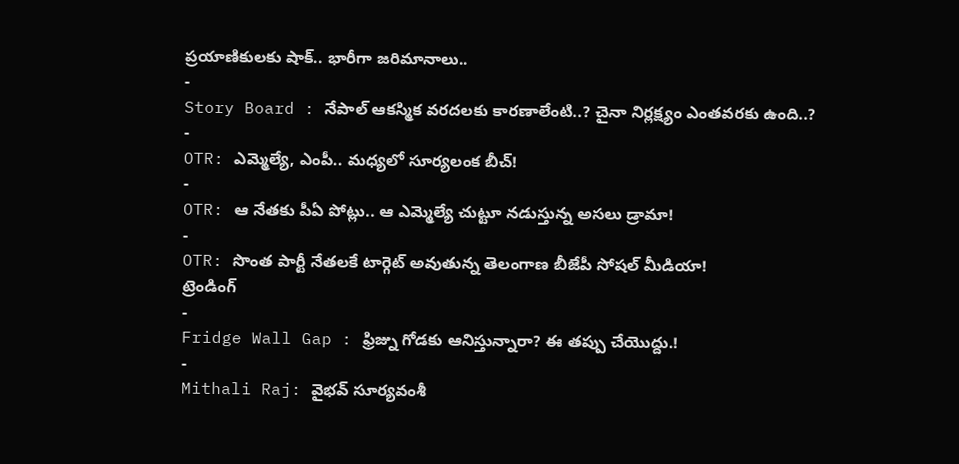ప్రయాణికులకు షాక్.. భారీగా జరిమానాలు..
-
Story Board : నేపాల్ ఆకస్మిక వరదలకు కారణాలేంటి..? చైనా నిర్లక్ష్యం ఎంతవరకు ఉంది..?
-
OTR: ఎమ్మెల్యే, ఎంపీ.. మధ్యలో సూర్యలంక బీచ్!
-
OTR: ఆ నేతకు పీఏ పోట్లు.. ఆ ఎమ్మెల్యే చుట్టూ నడుస్తున్న అసలు డ్రామా!
-
OTR: సొంత పార్టీ నేతలకే టార్గెట్ అవుతున్న తెలంగాణ బీజేపీ సోషల్ మీడియా!
ట్రెండింగ్
-
Fridge Wall Gap : ఫ్రిజ్ను గోడకు ఆనిస్తున్నారా? ఈ తప్పు చేయొద్దు.!
-
Mithali Raj: వైభవ్ సూర్యవంశీ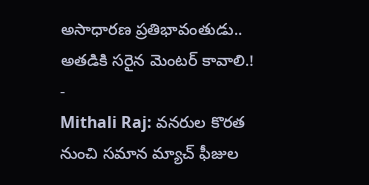అసాధారణ ప్రతిభావంతుడు.. అతడికి సరైన మెంటర్ కావాలి.!
-
Mithali Raj: వనరుల కొరత నుంచి సమాన మ్యాచ్ ఫీజుల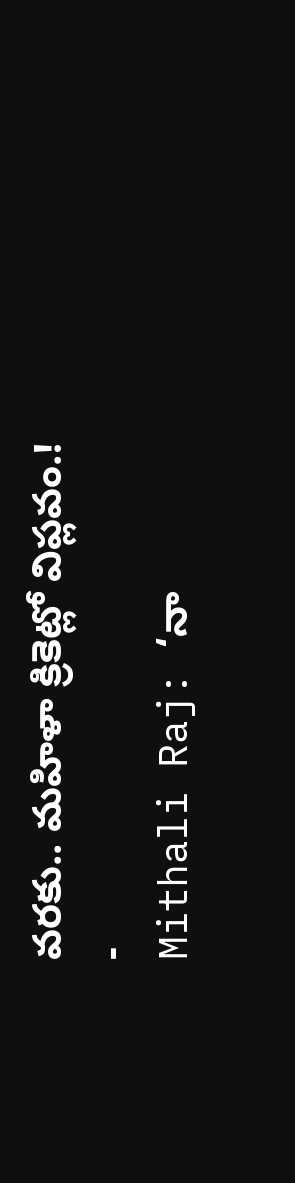వరకు.. మహిళా క్రికెట్లో విప్లవం.!
-
Mithali Raj: ‘నా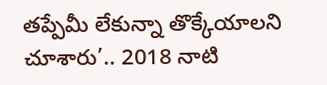తప్పేమీ లేకున్నా తొక్కేయాలని చూశారు’.. 2018 నాటి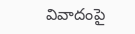వివాదంపై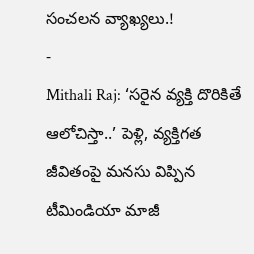సంచలన వ్యాఖ్యలు.!
-
Mithali Raj: ‘సరైన వ్యక్తి దొరికితే ఆలోచిస్తా..’ పెళ్లి, వ్యక్తిగత జీవితంపై మనసు విప్పిన టీమిండియా మాజీ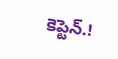కెప్టెన్.!